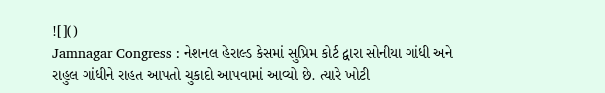![]()
Jamnagar Congress : નેશનલ હેરાલ્ડ કેસમાં સુપ્રિમ કોર્ટ દ્વારા સોનીયા ગાંધી અને રાહુલ ગાંધીને રાહત આપતો ચુકાદો આપવામાં આવ્યો છે. ત્યારે ખોટી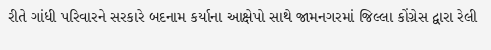રીતે ગાંધી પરિવારને સરકારે બદનામ કર્યાના આક્ષેપો સાથે જામનગરમાં જિલ્લા કોંગ્રેસ દ્વારા રેલી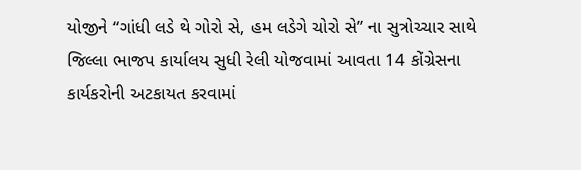યોજીને “ગાંધી લડે થે ગોરો સે, હમ લડેગે ચોરો સે” ના સુત્રોચ્ચાર સાથે જિલ્લા ભાજપ કાર્યાલય સુધી રેલી યોજવામાં આવતા 14 કોંગ્રેસના કાર્યકરોની અટકાયત કરવામાં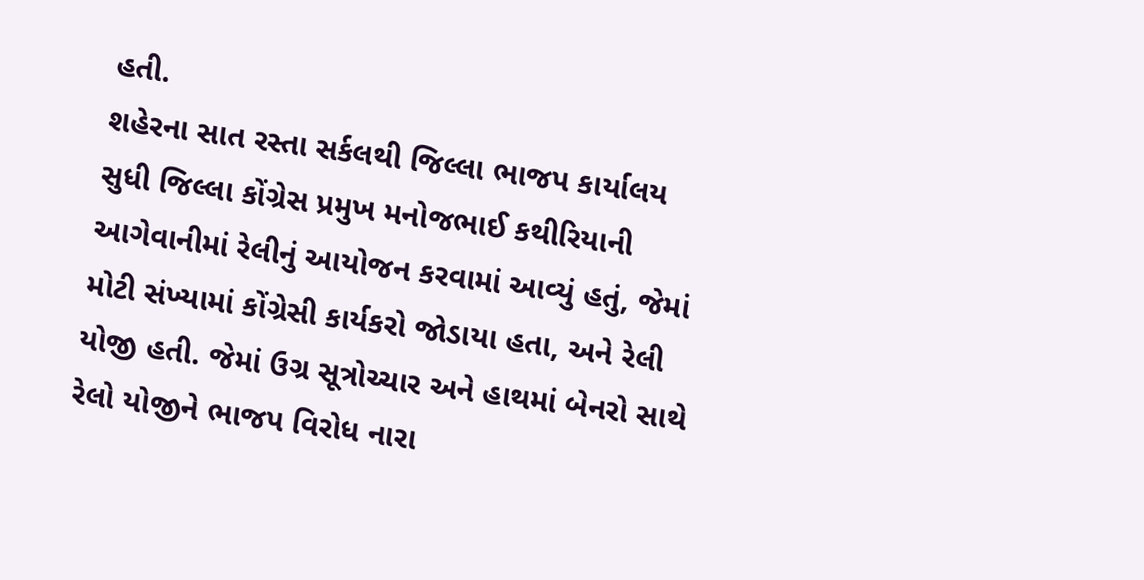હતી.
શહેરના સાત રસ્તા સર્કલથી જિલ્લા ભાજપ કાર્યાલય સુધી જિલ્લા કોંગ્રેસ પ્રમુખ મનોજભાઈ કથીરિયાની આગેવાનીમાં રેલીનું આયોજન કરવામાં આવ્યું હતું, જેમાં મોટી સંખ્યામાં કોંગ્રેસી કાર્યકરો જોડાયા હતા, અને રેલી યોજી હતી. જેમાં ઉગ્ર સૂત્રોચ્ચાર અને હાથમાં બેનરો સાથે રેલો યોજીને ભાજપ વિરોધ નારા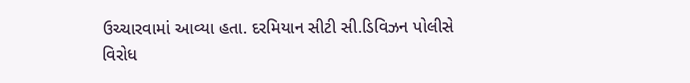ઉચ્ચારવામાં આવ્યા હતા. દરમિયાન સીટી સી.ડિવિઝન પોલીસે વિરોધ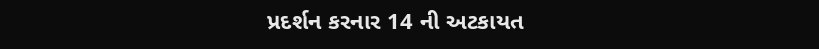પ્રદર્શન કરનાર 14 ની અટકાયત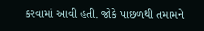કરવામાં આવી હતી. જોકે પાછળથી તમામને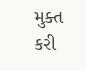મુક્ત કરી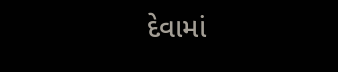દેવામાં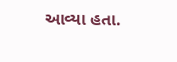આવ્યા હતા.